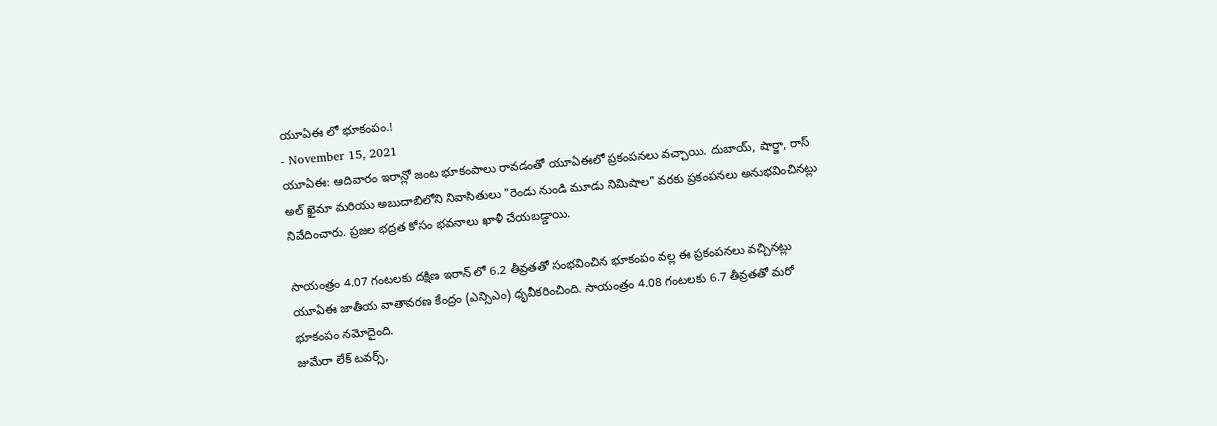యూఏఈ లో భూకంపం.!
- November 15, 2021
యూఏఈ: ఆదివారం ఇరాన్లో జంట భూకంపాలు రావడంతో యూఏఈలో ప్రకంపనలు వచ్చాయి. దుబాయ్, షార్జా, రాస్ అల్ ఖైమా మరియు అబుదాబిలోని నివాసితులు "రెండు నుండి మూడు నిమిషాల" వరకు ప్రకంపనలు అనుభవించినట్లు నివేదించారు. ప్రజల భద్రత కోసం భవనాలు ఖాళీ చేయబడ్డాయి.

సాయంత్రం 4.07 గంటలకు దక్షిణ ఇరాన్ లో 6.2 తీవ్రతతో సంభవించిన భూకంపం వల్ల ఈ ప్రకంపనలు వచ్చినట్లు యూఏఈ జాతీయ వాతావరణ కేంద్రం (ఎన్సిఎం) ధృవీకరించింది. సాయంత్రం 4.08 గంటలకు 6.7 తీవ్రతతో మరో భూకంపం నమోదైంది.
జుమేరా లేక్ టవర్స్,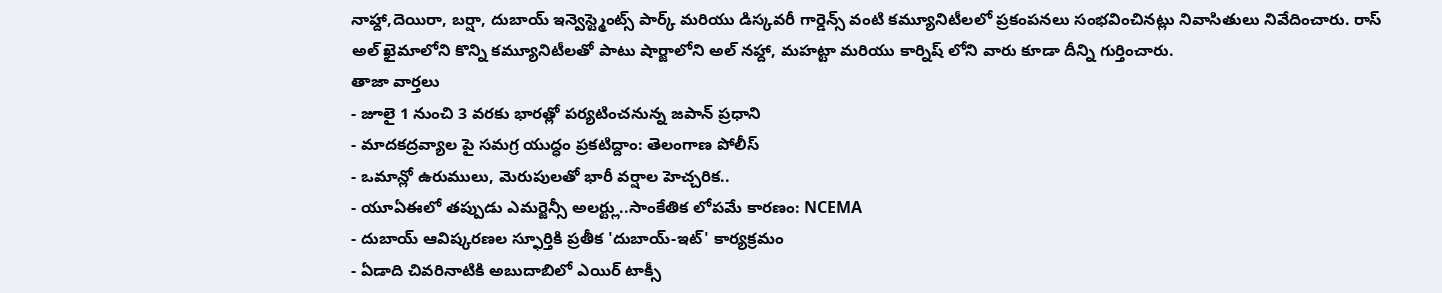నాహ్దా,దెయిరా, బర్షా, దుబాయ్ ఇన్వెస్ట్మెంట్స్ పార్క్ మరియు డిస్కవరీ గార్డెన్స్ వంటి కమ్యూనిటీలలో ప్రకంపనలు సంభవించినట్లు నివాసితులు నివేదించారు. రాస్ అల్ ఖైమాలోని కొన్ని కమ్యూనిటీలతో పాటు షార్జాలోని అల్ నహ్దా, మహట్టా మరియు కార్నిష్ లోని వారు కూడా దీన్ని గుర్తించారు.
తాజా వార్తలు
- జూలై 1 నుంచి 3 వరకు భారత్లో పర్యటించనున్న జపాన్ ప్రధాని
- మాదకద్రవ్యాల పై సమగ్ర యుద్ధం ప్రకటిద్దాం: తెలంగాణ పోలీస్
- ఒమాన్లో ఉరుములు, మెరుపులతో భారీ వర్షాల హెచ్చరిక..
- యూఏఈలో తప్పుడు ఎమర్జెన్సీ అలర్ట్లు..సాంకేతిక లోపమే కారణం: NCEMA
- దుబాయ్ ఆవిష్కరణల స్ఫూర్తికి ప్రతీక 'దుబాయ్-ఇట్' కార్యక్రమం
- ఏడాది చివరినాటికి అబుదాబిలో ఎయిర్ టాక్సీ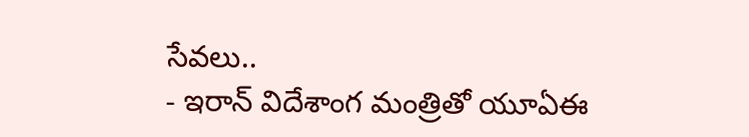సేవలు..
- ఇరాన్ విదేశాంగ మంత్రితో యూఏఈ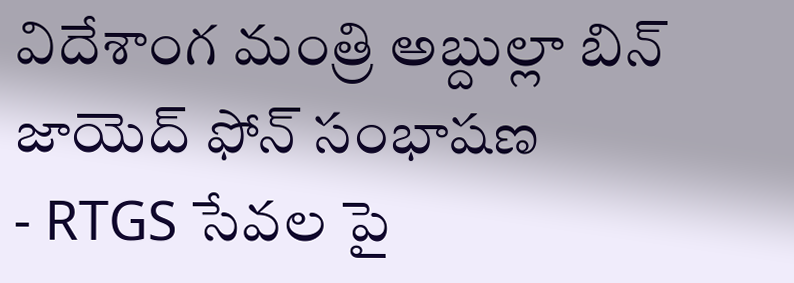విదేశాంగ మంత్రి అబ్దుల్లా బిన్ జాయెద్ ఫోన్ సంభాషణ
- RTGS సేవల పై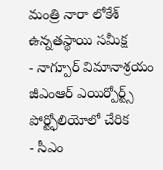మంత్రి నారా లోకేశ్ ఉన్నతస్థాయి సమీక్ష
- నాగ్పూర్ విమానాశ్రయం జీఎంఆర్ ఎయిర్పోర్ట్స్ పోర్ట్ఫోలియోలో చేరిక
- సీఎం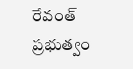రేవంత్ ప్రభుత్వం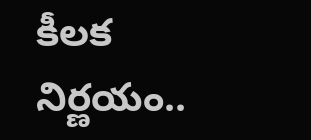కీలక నిర్ణయం..